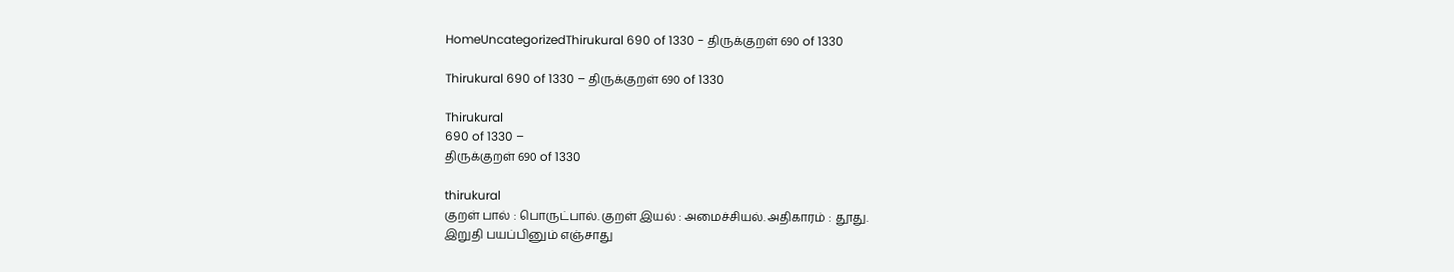HomeUncategorizedThirukural 690 of 1330 - திருக்குறள் 690 of 1330

Thirukural 690 of 1330 – திருக்குறள் 690 of 1330

Thirukural
690 of 1330 –
திருக்குறள் 690 of 1330

thirukural
குறள் பால் : பொருட்பால். குறள் இயல் : அமைச்சியல். அதிகாரம் : தூது.
இறுதி பயப்பினும் எஞ்சாது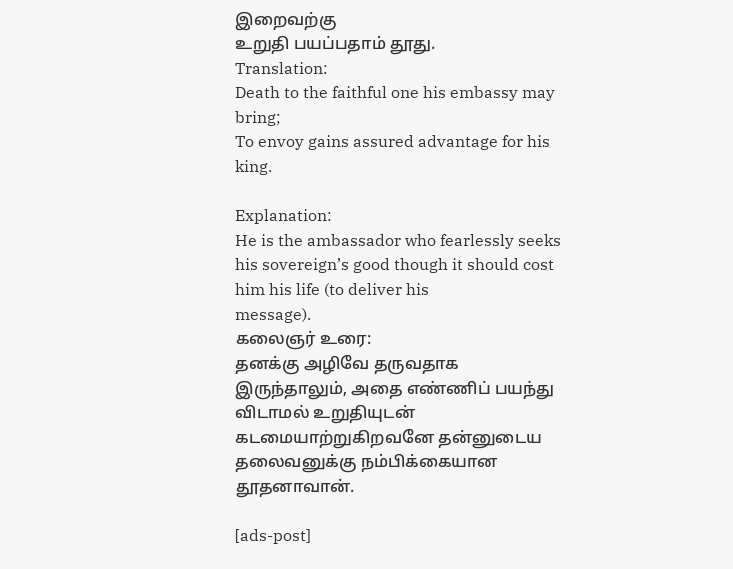இறைவற்கு
உறுதி பயப்பதாம் தூது.
Translation:
Death to the faithful one his embassy may
bring;
To envoy gains assured advantage for his
king.

Explanation:
He is the ambassador who fearlessly seeks
his sovereign’s good though it should cost him his life (to deliver his
message).
கலைஞர் உரை:
தனக்கு அழிவே தருவதாக இருந்தாலும், அதை எண்ணிப் பயந்து விடாமல் உறுதியுடன் கடமையாற்றுகிறவனே தன்னுடைய தலைவனுக்கு நம்பிக்கையான தூதனாவான்.

[ads-post]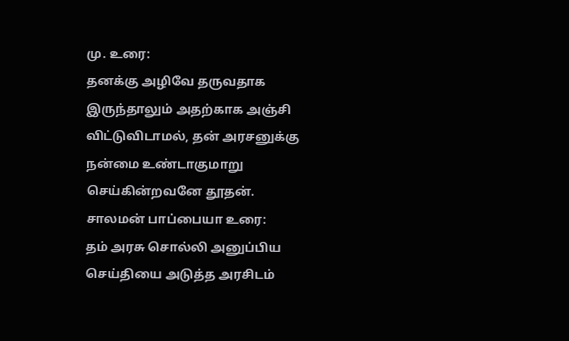மு. உரை:
தனக்கு அழிவே தருவதாக இருந்தாலும் அதற்காக அஞ்சி விட்டுவிடாமல், தன் அரசனுக்கு நன்மை உண்டாகுமாறு செய்கின்றவனே தூதன்.
சாலமன் பாப்பையா உரை:
தம் அரசு சொல்லி அனுப்பிய செய்தியை அடுத்த அரசிடம்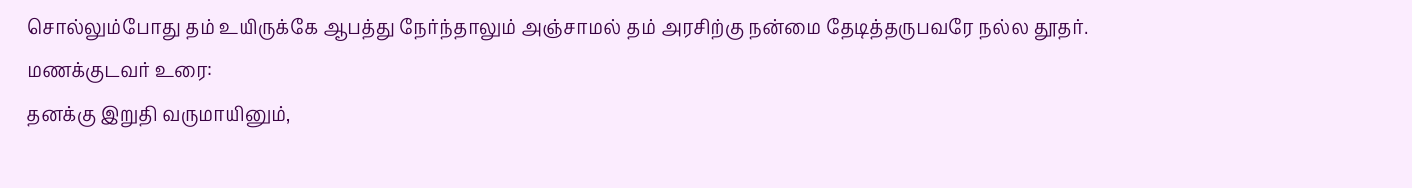சொல்லும்போது தம் உயிருக்கே ஆபத்து நேர்ந்தாலும் அஞ்சாமல் தம் அரசிற்கு நன்மை தேடித்தருபவரே நல்ல தூதர்.
மணக்குடவர் உரை:
தனக்கு இறுதி வருமாயினும்,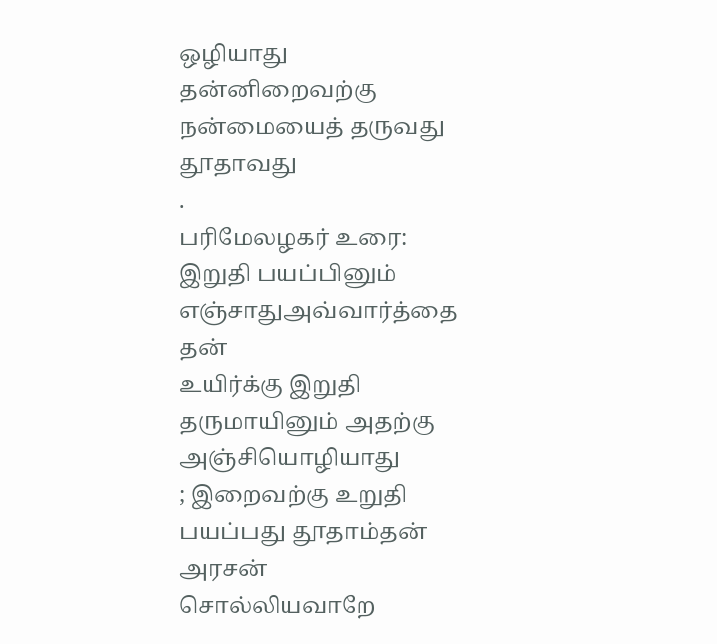ஒழியாது
தன்னிறைவற்கு நன்மையைத் தருவது தூதாவது
.
பரிமேலழகர் உரை:
இறுதி பயப்பினும் எஞ்சாதுஅவ்வார்த்தை தன்
உயிர்க்கு இறுதி தருமாயினும் அதற்கு அஞ்சியொழியாது
; இறைவற்கு உறுதி பயப்பது தூதாம்தன் அரசன்
சொல்லியவாறே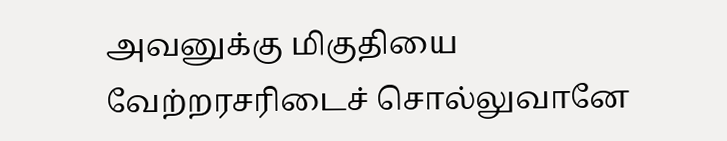அவனுக்கு மிகுதியை வேற்றரசரிடைச் சொல்லுவானே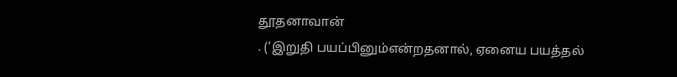தூதனாவான்
. (‘இறுதி பயப்பினும்என்றதனால், ஏனைய பயத்தல்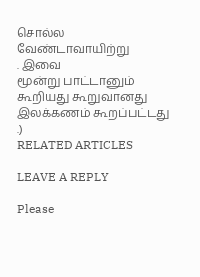சொல்ல வேண்டாவாயிற்று
. இவை
மூன்று பாட்டானும் கூறியது கூறுவானது இலக்கணம் கூறப்பட்டது
.)
RELATED ARTICLES

LEAVE A REPLY

Please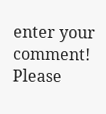enter your comment!
Please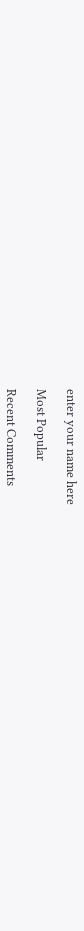enter your name here

Most Popular

Recent Comments